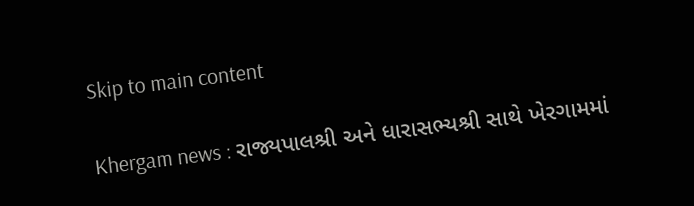Skip to main content

Khergam news : રાજ્યપાલશ્રી અને ધારાસભ્યશ્રી સાથે ખેરગામમાં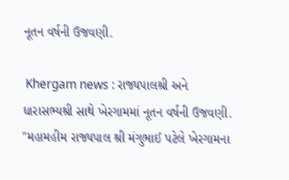નૂતન વર્ષની ઉજવણી.

 Khergam news : રાજ્યપાલશ્રી અને ધારાસભ્યશ્રી સાથે ખેરગામમાં નૂતન વર્ષની ઉજવણી.  "મહામહીમ રાજ્યપાલ શ્રી મંગુભાઈ પટેલે ખેરગામના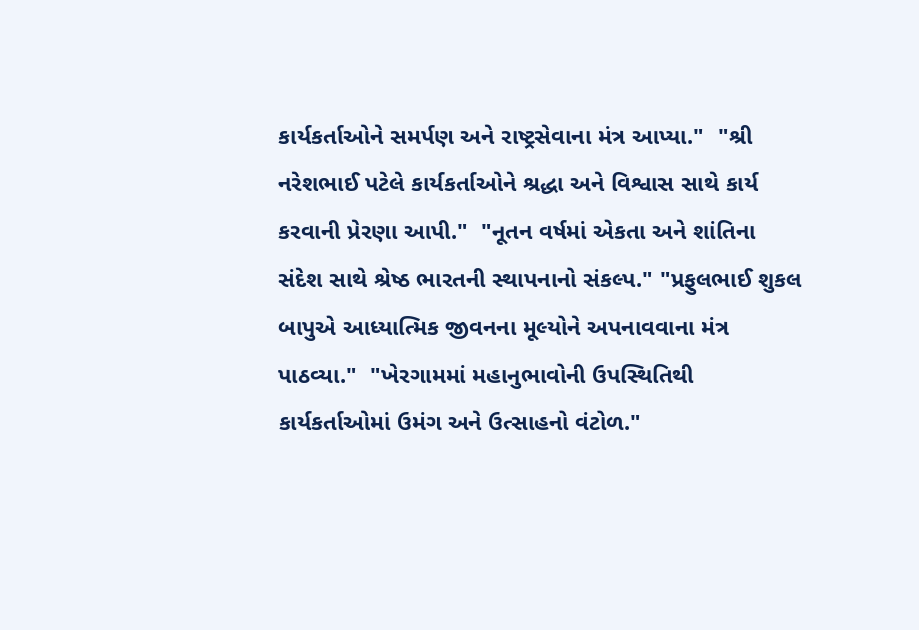કાર્યકર્તાઓને સમર્પણ અને રાષ્ટ્રસેવાના મંત્ર આપ્યા."  "શ્રી નરેશભાઈ પટેલે કાર્યકર્તાઓને શ્રદ્ધા અને વિશ્વાસ સાથે કાર્ય કરવાની પ્રેરણા આપી."  "નૂતન વર્ષમાં એકતા અને શાંતિના સંદેશ સાથે શ્રેષ્ઠ ભારતની સ્થાપનાનો સંકલ્પ." "પ્રફુલભાઈ શુકલ બાપુએ આધ્યાત્મિક જીવનના મૂલ્યોને અપનાવવાના મંત્ર પાઠવ્યા."  "ખેરગામમાં મહાનુભાવોની ઉપસ્થિતિથી કાર્યકર્તાઓમાં ઉમંગ અને ઉત્સાહનો વંટોળ."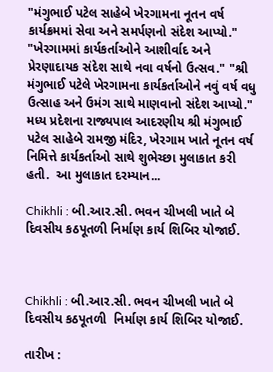"મંગુભાઈ પટેલ સાહેબે ખેરગામના નૂતન વર્ષ કાર્યક્રમમાં સેવા અને સમર્પણનો સંદેશ આપ્યો." "ખેરગામમાં કાર્યકર્તાઓને આશીર્વાદ અને પ્રેરણાદાયક સંદેશ સાથે નવા વર્ષનો ઉત્સવ." "શ્રી મંગુભાઈ પટેલે ખેરગામના કાર્યકર્તાઓને નવું વર્ષ વધુ ઉત્સાહ અને ઉમંગ સાથે માણવાનો સંદેશ આપ્યો." મધ્ય પ્રદેશના રાજ્યપાલ આદરણીય શ્રી મંગુભાઈ પટેલ સાહેબે રામજી મંદિર, ખેરગામ ખાતે નૂતન વર્ષ નિમિત્તે કાર્યકર્તાઓ સાથે શુભેચ્છા મુલાકાત કરી હતી.  આ મુલાકાત દરમ્યાન...

Chikhli : બી.આર.સી. ભવન ચીખલી ખાતે બે દિવસીય કઠપૂતળી નિર્માણ કાર્ય શિબિર યોજાઈ.



Chikhli : બી.આર.સી. ભવન ચીખલી ખાતે બે દિવસીય કઠપૂતળી  નિર્માણ કાર્ય શિબિર યોજાઈ.

તારીખ :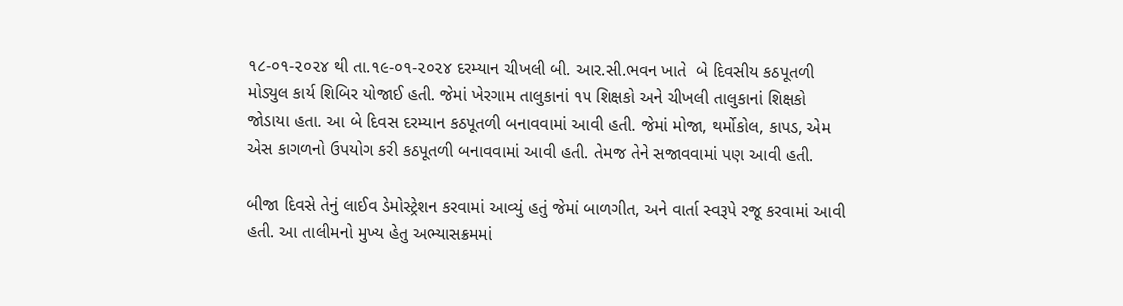૧૮-૦૧-૨૦૨૪ થી તા.૧૯-૦૧-૨૦૨૪ દરમ્યાન ચીખલી બી. આર.સી.ભવન ખાતે  બે દિવસીય કઠપૂતળી મોડ્યુલ કાર્ય શિબિર યોજાઈ હતી. જેમાં ખેરગામ તાલુકાનાં ૧૫ શિક્ષકો અને ચીખલી તાલુકાનાં શિક્ષકો જોડાયા હતા. આ બે દિવસ દરમ્યાન કઠપૂતળી બનાવવામાં આવી હતી. જેમાં મોજા, થર્મોકોલ, કાપડ, એમ એસ કાગળનો ઉપયોગ કરી કઠપૂતળી બનાવવામાં આવી હતી. તેમજ તેને સજાવવામાં પણ આવી હતી.

બીજા દિવસે તેનું લાઈવ ડેમોસ્ટ્રેશન કરવામાં આવ્યું હતું જેમાં બાળગીત, અને વાર્તા સ્વરૂપે રજૂ કરવામાં આવી હતી. આ તાલીમનો મુખ્ય હેતુ અભ્યાસક્રમમાં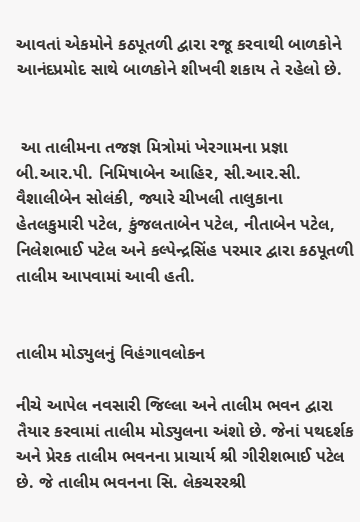આવતાં એકમોને કઠપૂતળી દ્વારા રજૂ કરવાથી બાળકોને આનંદપ્રમોદ સાથે બાળકોને શીખવી શકાય તે રહેલો છે.


 આ તાલીમના તજજ્ઞ મિત્રોમાં ખેરગામના પ્રજ્ઞા બી.આર.પી. નિમિષાબેન આહિર, સી.આર.સી. વૈશાલીબેન સોલંકી, જ્યારે ચીખલી તાલુકાના હેતલકુમારી પટેલ, કુંજલતાબેન પટેલ, નીતાબેન પટેલ, નિલેશભાઈ પટેલ અને કલ્પેન્દ્રસિંહ પરમાર દ્વારા કઠપૂતળી તાલીમ આપવામાં આવી હતી.


તાલીમ મોડ્યુલનું વિહંગાવલોકન

નીચે આપેલ નવસારી જિલ્લા અને તાલીમ ભવન દ્વારા તૈયાર કરવામાં તાલીમ મોડ્યુલના અંશો છે. જેનાં પથદર્શક અને પ્રેરક તાલીમ ભવનના પ્રાચાર્ય શ્રી ગીરીશભાઈ પટેલ છે. જે તાલીમ ભવનના સિ. લેકચરરશ્રી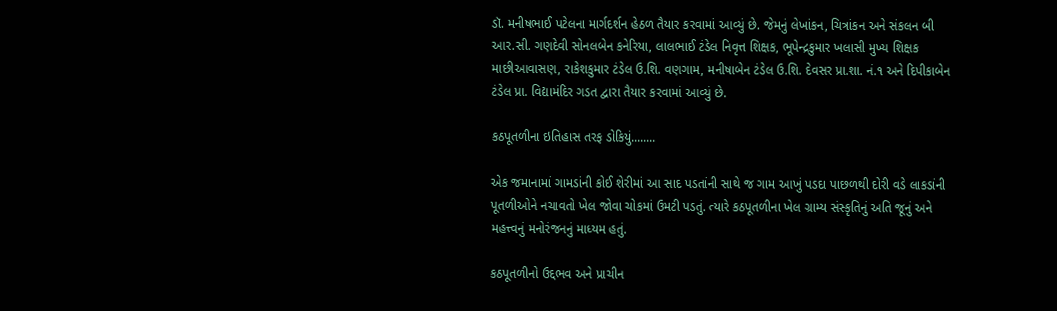ડૉ. મનીષભાઈ પટેલના માર્ગદર્શન હેઠળ તૈયાર કરવામાં આવ્યું છે. જેમનું લેખાંકન, ચિત્રાંકન અને સંકલન બી આર.સી. ગણદેવી સોનલબેન કનેરિયા, લાલભાઈ ટંડેલ નિવૃત્ત શિક્ષક, ભૂપેન્દ્રકુમાર ખલાસી મુખ્ય શિક્ષક માછીઆવાસણ, રાકેશકુમાર ટંડેલ ઉ.શિ. વણગામ, મનીષાબેન ટંડેલ ઉ.શિ. દેવસર પ્રા.શા. નં.૧ અને દિપીકાબેન ટંડેલ પ્રા. વિદ્યામંદિર ગડત દ્વારા તૈયાર કરવામાં આવ્યું છે.

કઠપૂતળીના ઇતિહાસ તરફ ડોકિયું........

એક જમાનામાં ગામડાંની કોઈ શેરીમાં આ સાદ પડતાંની સાથે જ ગામ આખું પડદા પાછળથી દોરી વડે લાકડાંની પૂતળીઓને નચાવતો ખેલ જોવા ચોકમાં ઉમટી પડતું. ત્યારે કઠપૂતળીના ખેલ ગ્રામ્ય સંસ્કૃતિનું અતિ જૂનું અને મહત્ત્વનું મનોરંજનનું માધ્યમ હતું.

કઠપૂતળીનો ઉદ્દભવ અને પ્રાચીન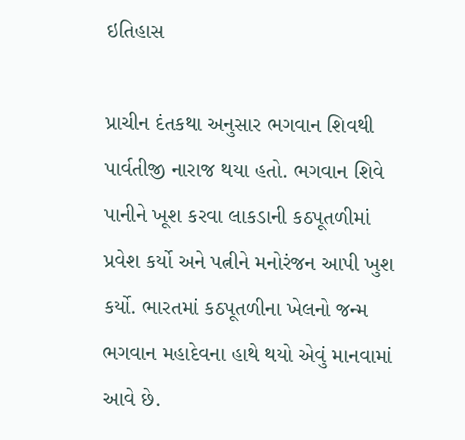ઇતિહાસ

પ્રાચીન દંતકથા અનુસાર ભગવાન શિવથી પાર્વતીજી નારાજ થયા હતો. ભગવાન શિવે પાનીને ખૂશ કરવા લાકડાની કઠપૂતળીમાં પ્રવેશ કર્યો અને પત્નીને મનોરંજન આપી ખુશ કર્યો. ભારતમાં કઠપૂતળીના ખેલનો જન્મ ભગવાન મહાદેવના હાથે થયો એવું માનવામાં આવે છે.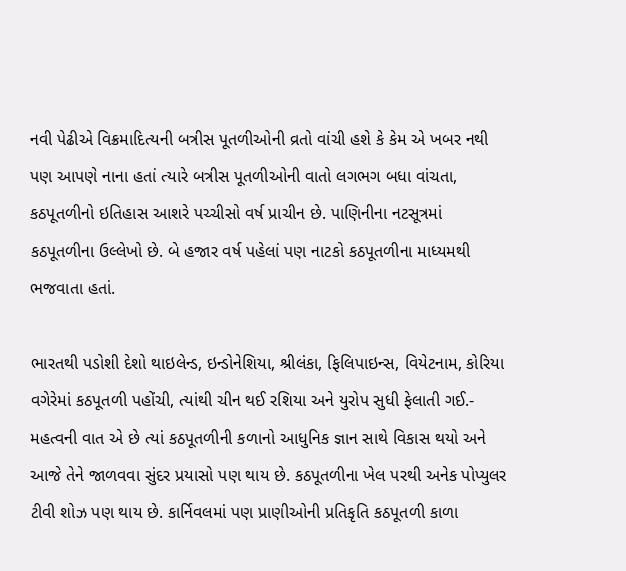નવી પેઢીએ વિક્રમાદિત્યની બત્રીસ પૂતળીઓની વ્રતો વાંચી હશે કે કેમ એ ખબર નથી પણ આપણે નાના હતાં ત્યારે બત્રીસ પૂતળીઓની વાતો લગભગ બધા વાંચતા, કઠપૂતળીનો ઇતિહાસ આશરે પચ્ચીસો વર્ષ પ્રાચીન છે. પાણિનીના નટસૂત્રમાં કઠપૂતળીના ઉલ્લેખો છે. બે હજાર વર્ષ પહેલાં પણ નાટકો કઠપૂતળીના માધ્યમથી ભજવાતા હતાં.

ભારતથી પડોશી દેશો થાઇલેન્ડ, ઇન્ડોનેશિયા, શ્રીલંકા, ફિલિપાઇન્સ, વિયેટનામ, કોરિયા વગેરેમાં કઠપૂતળી પહોંચી, ત્યાંથી ચીન થઈ રશિયા અને યુરોપ સુધી ફેલાતી ગઈ.- મહત્વની વાત એ છે ત્યાં કઠપૂતળીની કળાનો આધુનિક જ્ઞાન સાથે વિકાસ થયો અને આજે તેને જાળવવા સુંદર પ્રયાસો પણ થાય છે. કઠપૂતળીના ખેલ પરથી અનેક પોપ્યુલર ટીવી શોઝ પણ થાય છે. કાર્નિવલમાં પણ પ્રાણીઓની પ્રતિકૃતિ કઠપૂતળી કાળા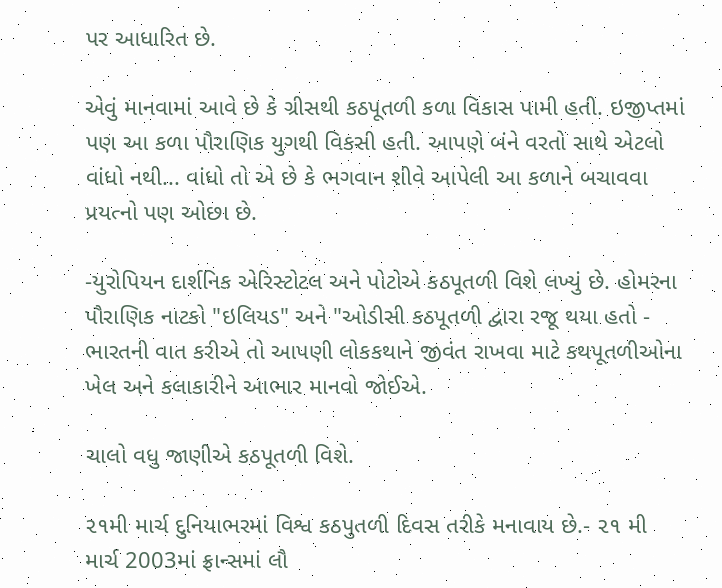પર આધારિત છે.

એવું માનવામાં આવે છે કે ગ્રીસથી કઠપૂતળી કળા વિકાસ પામી હતી. ઇજીપ્તમાં પણ આ કળા પૌરાણિક યુગથી વિકસી હતી. આપણે બંને વરતો સાથે એટલો વાંધો નથી... વાંધો તો એ છે કે ભગવાન શીવે આપેલી આ કળાને બચાવવા પ્રયત્નો પણ ઓછા છે.

-યુરોપિયન દાર્શનિક એરિસ્ટોટલ અને પોટોએ કઠપૂતળી વિશે લખ્યું છે. હોમરના પૌરાણિક નાટકો "ઇલિયડ" અને "ઓડીસી કઠપૂતળી દ્વારા રજૂ થયા હતો - ભારતની વાત કરીએ તો આપણી લોકકથાને જીવંત રાખવા માટે કથપૂતળીઓના ખેલ અને કલાકારીને આભાર માનવો જોઈએ.

ચાલો વધુ જાણીએ કઠપૂતળી વિશે.

૨૧મી માર્ચ દુનિયાભરમાં વિશ્વ કઠપુતળી દિવસ તરીકે મનાવાય છે.- ૨૧ મી માર્ચ 2003માં ફ્રાન્સમાં લૌ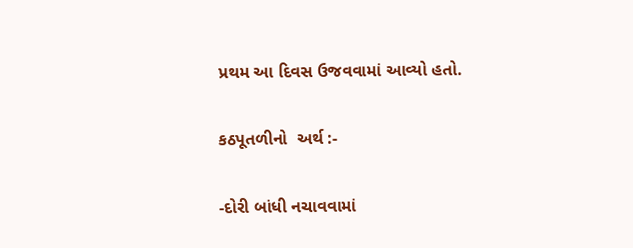પ્રથમ આ દિવસ ઉજવવામાં આવ્યો હતો.

કઠપૂતળીનો  અર્થ :-

-દોરી બાંધી નચાવવામાં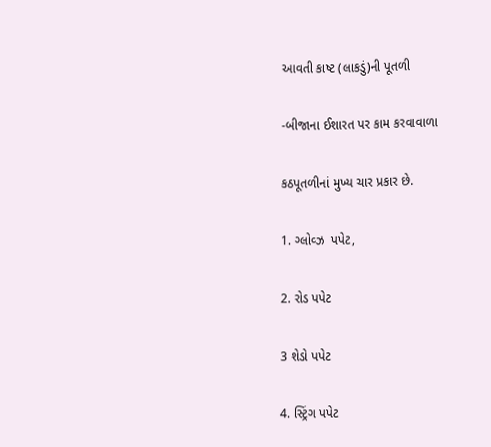આવતી કાષ્ટ (લાકડું)ની પૂતળી

-બીજાના ઈશારત પર કામ કરવાવાળા

કઠપૂતળીનાં મુખ્ય ચાર પ્રકાર છે.

1. ગ્લોવ્ઝ  પપેટ,

2. રોડ પપેટ

3 શેડો પપેટ

4. સ્ટ્રિંગ પપેટ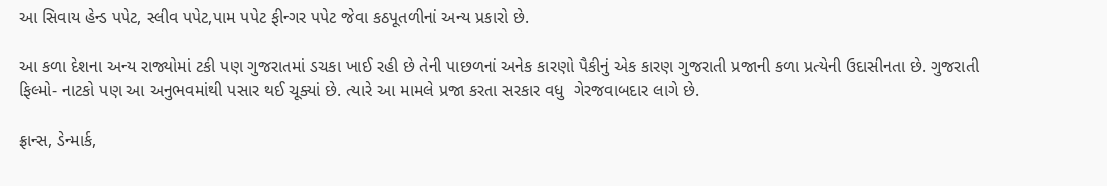આ સિવાય હેન્ડ પપેટ, સ્લીવ પપેટ,પામ પપેટ ફીન્ગર પપેટ જેવા કઠપૂતળીનાં અન્ય પ્રકારો છે.

આ કળા દેશના અન્ય રાજ્યોમાં ટકી પણ ગુજરાતમાં ડચકા ખાઈ રહી છે તેની પાછળનાં અનેક કારણો પૈકીનું એક કારણ ગુજરાતી પ્રજાની કળા પ્રત્યેની ઉદાસીનતા છે. ગુજરાતી ફિલ્મો- નાટકો પણ આ અનુભવમાંથી પસાર થઈ ચૂક્યાં છે. ત્યારે આ મામલે પ્રજા કરતા સરકાર વધુ  ગેરજવાબદાર લાગે છે.

ફ્રાન્સ, ડેન્માર્ક,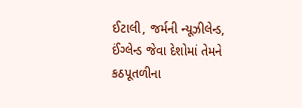ઈટાલી, જર્મની ન્યૂઝીલેન્ડ, ઈંગ્લેન્ડ જેવા દેશોમાં તેમને કઠપૂતળીના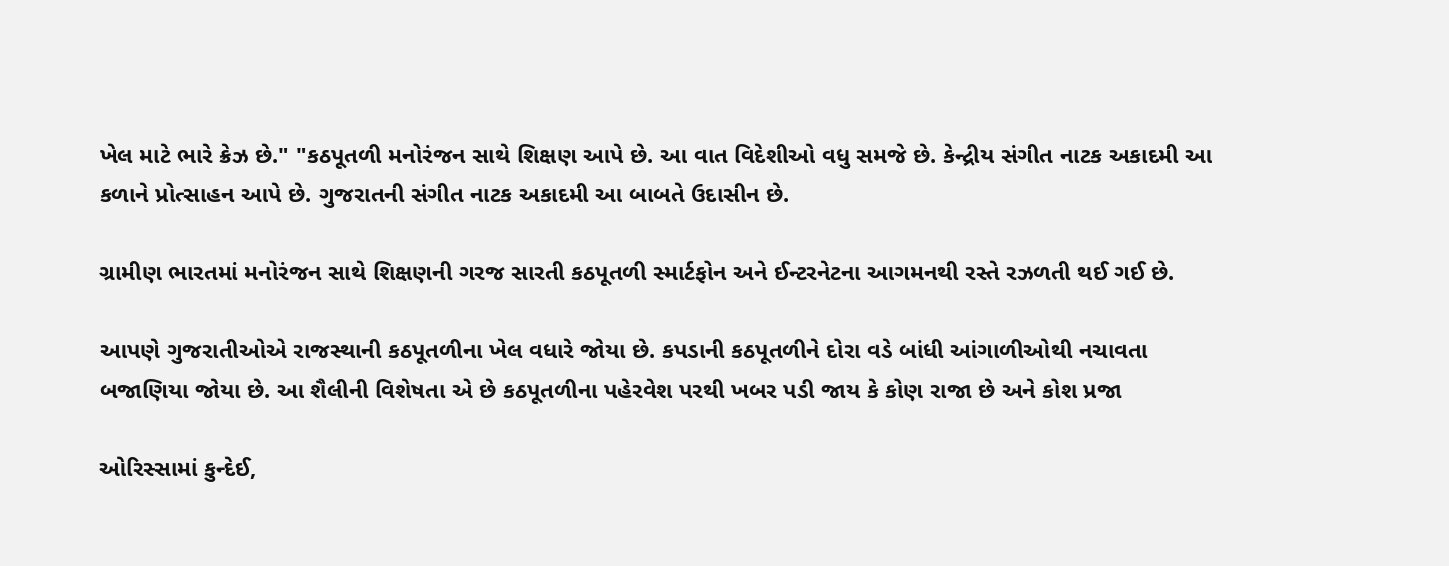ખેલ માટે ભારે ક્રેઝ છે." "કઠપૂતળી મનોરંજન સાથે શિક્ષણ આપે છે. આ વાત વિદેશીઓ વધુ સમજે છે. કેન્દ્રીય સંગીત નાટક અકાદમી આ કળાને પ્રોત્સાહન આપે છે. ગુજરાતની સંગીત નાટક અકાદમી આ બાબતે ઉદાસીન છે.

ગ્રામીણ ભારતમાં મનોરંજન સાથે શિક્ષણની ગરજ સારતી કઠપૂતળી સ્માર્ટફોન અને ઈન્ટરનેટના આગમનથી રસ્તે રઝળતી થઈ ગઈ છે.

આપણે ગુજરાતીઓએ રાજસ્થાની કઠપૂતળીના ખેલ વધારે જોયા છે. કપડાની કઠપૂતળીને દોરા વડે બાંધી આંગાળીઓથી નચાવતા બજાણિયા જોયા છે. આ શૈલીની વિશેષતા એ છે કઠપૂતળીના પહેરવેશ પરથી ખબર પડી જાય કે કોણ રાજા છે અને કોશ પ્રજા

ઓરિસ્સામાં કુન્દેઈ,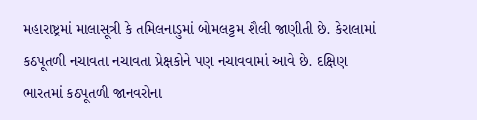મહારાષ્ટ્રમાં માલાસૂત્રી કે તમિલનાડુમાં બોમલટ્ટમ શૈલી જાણીતી છે. કેરાલામાં કઠપૂતળી નચાવતા નચાવતા પ્રેક્ષકોને પણ નચાવવામાં આવે છે. દક્ષિણ ભારતમાં કઠપૂતળી જાનવરોના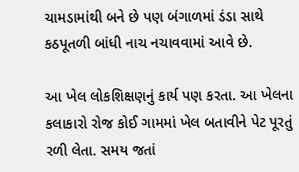ચામડામાંથી બને છે પણ બંગાળમાં ડંડા સાથે કઠપૂતળી બાંધી નાચ નચાવવામાં આવે છે.

આ ખેલ લોકશિક્ષણનું કાર્ય પણ કરતા. આ ખેલના કલાકારો રોજ કોઈ ગામમાં ખેલ બતાવીને પેટ પૂરતું રળી લેતા. સમય જતાં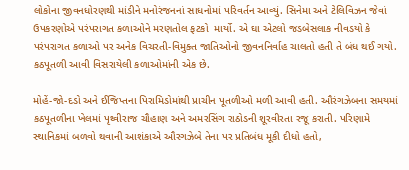લોકોના જીવનધોરણથી માંડીને મનોરંજનનાં સાધનોમાં પરિવર્તન આવ્યું. સિનેમા અને ટેલિવિઝન જેવાં ઉપકરણોએ પરંપરાગત કળાઓને મરણતોલ ફટકો  માર્યો. એ‌ ઘા એટલો જડબેસલાક નીવડયો કે પરંપરાગત કળાઓ પર અનેક વિચરતી-વિમુક્ત જાતિઓનો જીવનનિર્વાહ ચાલતો હતી તે બંધ થઈ ગયો. કઠપૂતળી આવી વિસરાયેલી કળાઓમાંની એક છે.

મોહેં-જો-દડો અને ઈજિપ્તના પિરામિડોમાંથી પ્રાચીન પૂતળીઓ મળી આવી હતી. ઔરંગઝેબના સમયમાં કઠપૂતળીના ખેલમાં પૃથ્વીરાજ ચૌહાણ અને અમરસિંગ રાઠોડની શૂરવીરતા રજૂ કરાતી. પરિણામે સ્થાનિકમાં બળવો થવાની આશંકાએ ઔરગઝેબે તેના પર પ્રતિબંધ મૂકી દીધો હતો,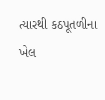ત્યારથી કઠપૂતળીના ખેલ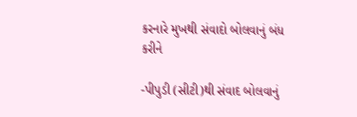કરનારે મુખથી સંવાદો બોલવાનું બંધ કરીને

-પીપુડી (સીટી)થી સંવાદ બોલવાનું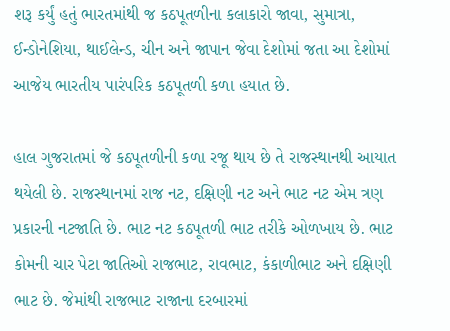શરૂ કર્યું હતું ભારતમાંથી જ કઠપૂતળીના કલાકારો જાવા, સુમાત્રા, ઈન્ડોનેશિયા, થાઈલેન્ડ, ચીન અને જાપાન જેવા દેશોમાં જતા આ દેશોમાં આજેય ભારતીય પારંપરિક કઠપૂતળી કળા હયાત છે.

હાલ ગુજરાતમાં જે કઠપૂતળીની કળા રજૂ થાય છે તે રાજસ્થાનથી આયાત થયેલી છે. રાજસ્થાનમાં રાજ નટ, દક્ષિણી નટ અને ભાટ નટ એમ ત્રણ પ્રકારની નટજાતિ છે. ભાટ નટ કઠપૂતળી ભાટ તરીકે ઓળખાય છે. ભાટ કોમની ચાર પેટા જાતિઓ રાજભાટ, રાવભાટ, કંકાળીભાટ અને દક્ષિણી ભાટ છે. જેમાંથી રાજભાટ રાજાના દરબારમાં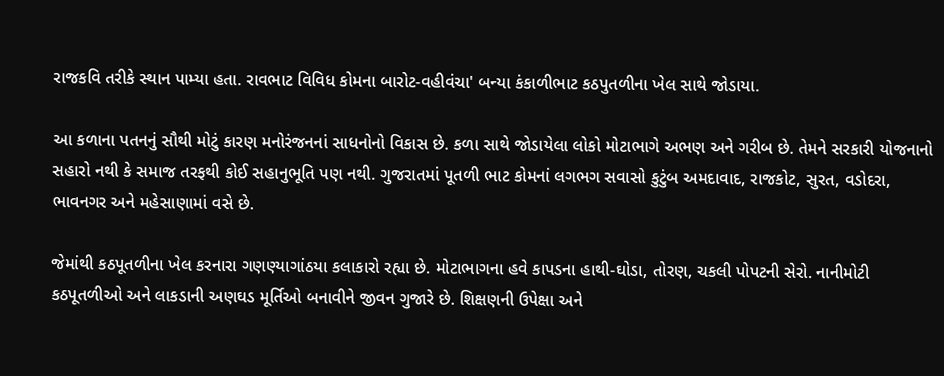રાજકવિ તરીકે સ્થાન પામ્યા હતા. રાવભાટ વિવિધ કોમના બારોટ-વહીવંચા' બન્યા કંકાળીભાટ કઠપુતળીના ખેલ સાથે જોડાયા.

આ કળાના પતનનું સૌથી મોટું કારણ મનોરંજનનાં સાધનોનો વિકાસ છે. કળા સાથે જોડાયેલા લોકો મોટાભાગે અભણ અને ગરીબ છે. તેમને સરકારી યોજનાનો સહારો નથી કે સમાજ તરફથી કોઈ સહાનુભૂતિ પણ નથી. ગુજરાતમાં પૂતળી ભાટ કોમનાં લગભગ સવાસો કુટુંબ અમદાવાદ, રાજકોટ, સુરત, વડોદરા, ભાવનગર અને મહેસાણામાં વસે છે.

જેમાંથી કઠપૂતળીના ખેલ કરનારા ગણણ્યાગાંઠયા કલાકારો રહ્યા છે. મોટાભાગના હવે કાપડના હાથી-ઘોડા, તોરણ, ચકલી પોપટની સેરો. નાનીમોટી કઠપૂતળીઓ અને લાકડાની અણઘડ મૂર્તિઓ બનાવીને જીવન ગુજારે છે. શિક્ષણની ઉપેક્ષા અને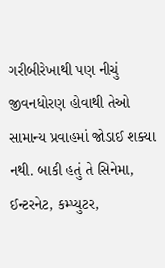ગરીબીરેખાથી પણ નીચું જીવનધોરણ હોવાથી તેઓ સામાન્ય પ્રવાહમાં જોડાઈ શક્યા નથી. બાકી હતું તે સિનેમા, ઈન્ટરનેટ, કમ્પ્યુટર,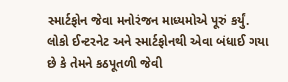સ્માર્ટફોન જેવા મનોરંજન માધ્યમોએ પૂરું કર્યું. લોકો ઈન્ટરનેટ અને સ્માર્ટફોનથી એવા બંધાઈ ગયા છે કે તેમને કઠપૂતળી જેવી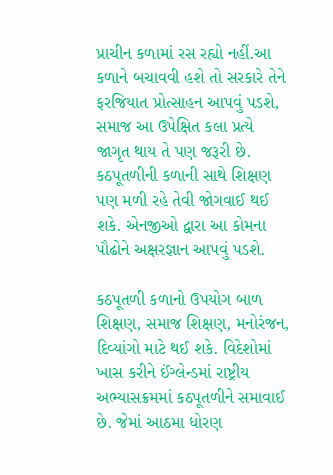પ્રાચીન કળામાં રસ રહ્યો નહીં.આ કળાને બચાવવી હશે તો સરકારે તેને ફરજિયાત પ્રોત્સાહન આપવું પડશે, સમાજ આ ઉપેક્ષિત કલા પ્રત્યે જાગૃત થાય તે પણ જરૂરી છે. કઠપૂતળીની કળાની સાથે શિક્ષણ પણ મળી રહે તેવી જોગવાઈ થઈ શકે. એનજીઓ દ્વારા આ કોમના પૌઢોને અક્ષરજ્ઞાન આપવું પડશે.

કઠપૂતળી કળાનો ઉપયોગ બાળ શિક્ષણ, સમાજ શિક્ષણ, મનોરંજન, દિવ્યાંગો માટે થઈ શકે. વિદેશોમાં ખાસ કરીને ઈંગ્લેન્ડમાં રાષ્ટ્રીય અભ્યાસક્રમમાં કઠપૂતળીને સમાવાઈ છે. જેમાં આઠમા ધોરણ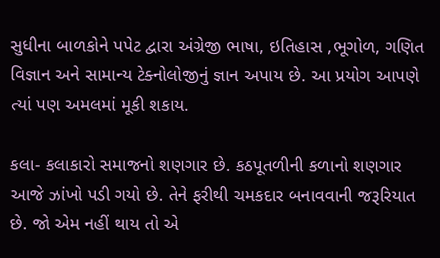સુધીના બાળકોને પપેટ દ્વારા અંગ્રેજી ભાષા, ઇતિહાસ ,ભૂગોળ, ગણિત વિજ્ઞાન અને સામાન્ય ટેક્નોલોજીનું જ્ઞાન અપાય છે. આ પ્રયોગ આપણે ત્યાં પણ અમલમાં મૂકી શકાય.

કલા- કલાકારો સમાજનો શણગાર છે. કઠપૂતળીની કળાનો શણગાર આજે ઝાંખો પડી ગયો છે. તેને ફરીથી ચમકદાર બનાવવાની જરૂરિયાત છે. જો એમ નહીં થાય તો એ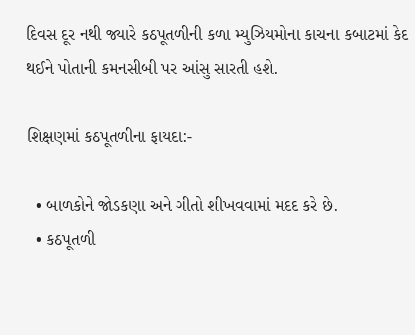દિવસ દૂર નથી જ્યારે કઠપૂતળીની કળા મ્યુઝિયમોના કાચના કબાટમાં કેદ થઈને પોતાની કમનસીબી પર આંસુ સારતી હશે.

શિક્ષણમાં કઠપૂતળીના ફાયદા:-

  • બાળકોને જોડકણા અને ગીતો શીખવવામાં મદદ કરે છે.
  • કઠપૂતળી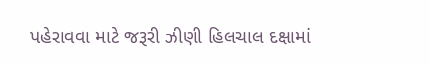પહેરાવવા માટે જરૂરી ઝીણી હિલચાલ દક્ષામાં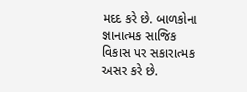મદદ કરે છે. બાળકોના જ્ઞાનાત્મક સાજિક વિકાસ પર સકારાત્મક અસર કરે છે.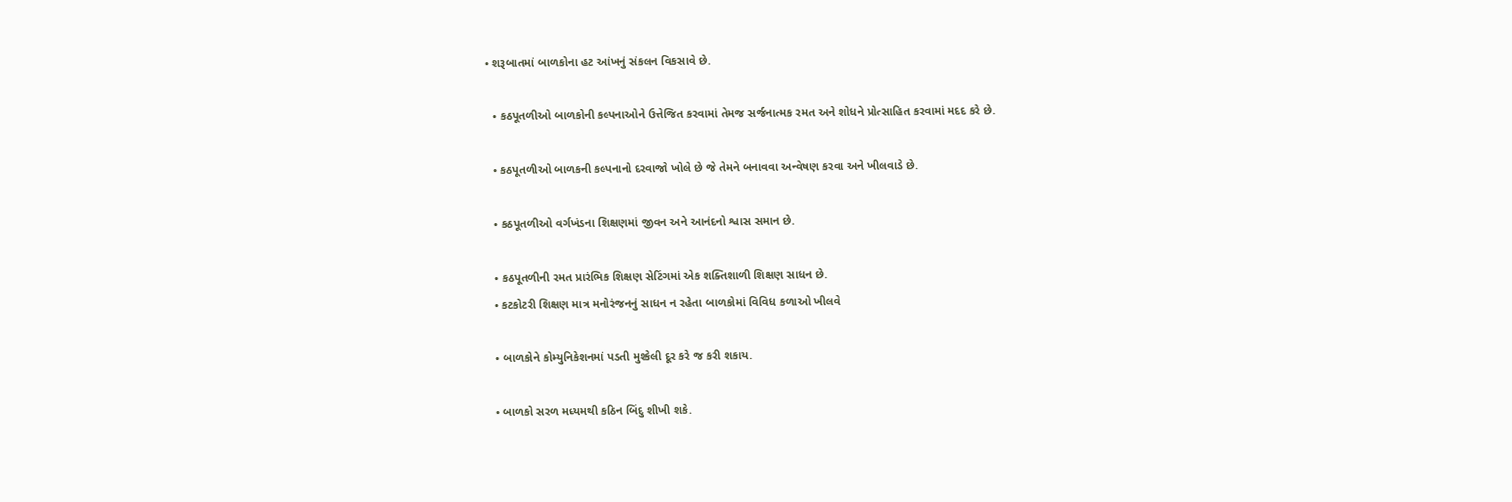• શરૂબાતમાં બાળકોના હટ આંખનું સંકલન વિકસાવે છે.

  • કઠપૂતળીઓ બાળકોની કલ્પનાઓને ઉત્તેજિત કરવામાં તેમજ સર્જનાત્મક રમત અને શોધને પ્રોત્સાહિત કરવામાં મદદ કરે છે.

  • કઠપૂતળીઓ બાળકની કલ્પનાનો દરવાજો ખોલે છે જે તેમને બનાવવા અન્વેષણ કરવા અને ખીલવાડે છે.

  • કઠપૂતળીઓ વર્ગખંડના શિક્ષણમાં જીવન અને આનંદનો શ્વાસ સમાન છે.

  • કઠપૂતળીની રમત પ્રારંભિક શિક્ષણ સેટિંગમાં એક શક્તિશાળી શિક્ષણ સાધન છે.
  • કટકોટરી શિક્ષણ માત્ર મનોરંજનનું સાધન ન રહેતા બાળકોમાં વિવિધ કળાઓ ખીલવે

  • બાળકોને કોમ્યુનિકેશનમાં પડતી મુશ્કેલી દૂર કરે જ કરી શકાય.

  • બાળકો સરળ મધ્યમથી કઠિન બિંદુ શીખી શકે.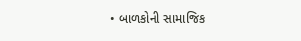• બાળકોની સામાજિક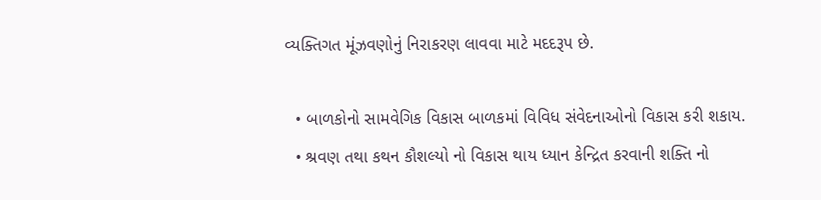વ્યક્તિગત મૂંઝવણોનું નિરાકરણ લાવવા માટે મદદરૂપ છે.

  • બાળકોનો સામવેગિક વિકાસ બાળકમાં વિવિધ સંવેદનાઓનો વિકાસ કરી શકાય.
  • શ્રવણ તથા કથન કૌશલ્યો નો વિકાસ થાય ધ્યાન કેન્દ્રિત કરવાની શક્તિ નો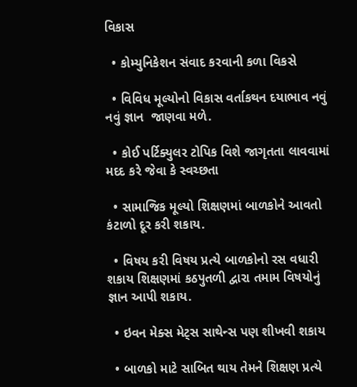વિકાસ

  • કોમ્યુનિકેશન સંવાદ કરવાની કળા વિકસે

  • વિવિધ મૂલ્યોનો વિકાસ વર્તાકથન દયાભાવ નવું નવું જ્ઞાન  જાણવા મળે.

  • કોઈ પર્ટિક્યુલર ટોપિક વિશે જાગૃતતા લાવવામાં મદદ કરે જેવા કે સ્વચ્છતા

  • સામાજિક મૂલ્યો શિક્ષણમાં બાળકોને આવતો કંટાળો દૂર કરી શકાય.

  • વિષય કરી વિષય પ્રત્યે બાળકોનો રસ વધારી શકાય શિક્ષણમાં કઠપુતળી દ્વારા તમામ વિષયોનું જ્ઞાન આપી શકાય.

  • ઇવન મેક્સ મેટ્સ સાથેન્સ પણ શીખવી શકાય

  • બાળકો માટે સાબિત થાય તેમને શિક્ષણ‌‌ પ્રત્યે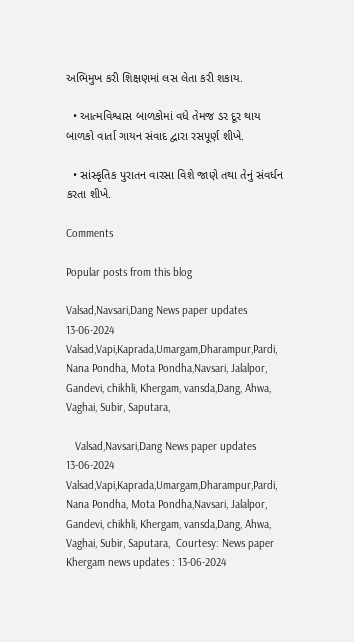અભિમુખ કરી શિક્ષણમાં લસ લેતા કરી શકાય.

  • આત્મવિશ્વાસ બાળકોમાં વધે તેમજ ડર દૂર થાય બાળકો વાર્તા ગાયન સંવાદ દ્વારા રસપૂર્ણ શીખે.

  • સાંસ્કૃતિક પુરાતન વારસા વિશે જાણે તથા તેનું સંવર્ધન કરતા શીખે.

Comments

Popular posts from this blog

Valsad,Navsari,Dang News paper updates 13-06-2024 Valsad,Vapi,Kaprada,Umargam,Dharampur,Pardi, Nana Pondha, Mota Pondha,Navsari, Jalalpor, Gandevi, chikhli, Khergam, vansda,Dang, Ahwa, Vaghai, Subir, Saputara,

   Valsad,Navsari,Dang News paper updates 13-06-2024 Valsad,Vapi,Kaprada,Umargam,Dharampur,Pardi, Nana Pondha, Mota Pondha,Navsari, Jalalpor, Gandevi, chikhli, Khergam, vansda,Dang, Ahwa, Vaghai, Subir, Saputara,  Courtesy: News paper      Khergam news updates : 13-06-2024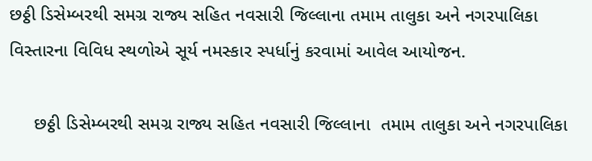છઠ્ઠી ડિસેમ્બરથી સમગ્ર રાજ્ય સહિત નવસારી જિલ્લાના તમામ તાલુકા અને નગરપાલિકા વિસ્તારના વિવિધ સ્થળોએ સૂર્ય નમસ્કાર સ્પર્ધાનું કરવામાં આવેલ આયોજન.

     છઠ્ઠી ડિસેમ્બરથી સમગ્ર રાજ્ય સહિત નવસારી જિલ્લાના  તમામ તાલુકા અને નગરપાલિકા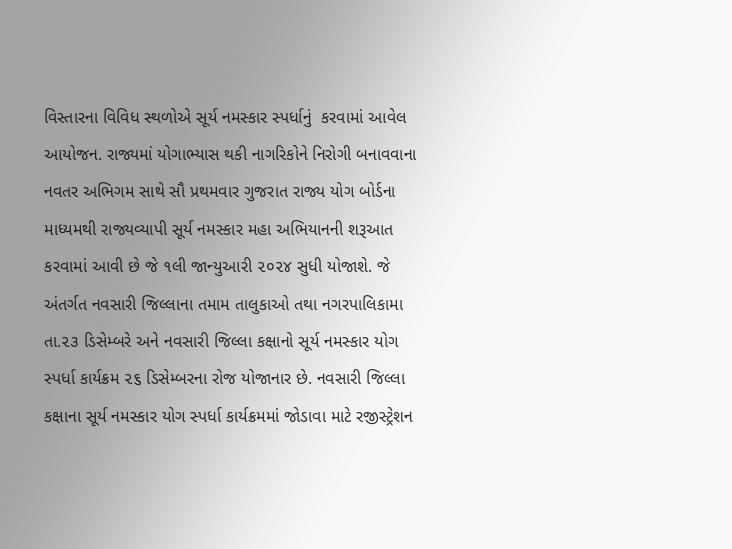વિસ્તારના વિવિધ સ્થળોએ સૂર્ય નમસ્કાર સ્પર્ધાનું  કરવામાં આવેલ આયોજન. રાજ્યમાં યોગાભ્યાસ થકી નાગરિકોને નિરોગી બનાવવાના નવતર અભિગમ સાથે સૌ પ્રથમવાર ગુજરાત રાજ્ય યોગ બોર્ડના માધ્યમથી રાજ્યવ્યાપી સૂર્ય નમસ્કાર મહા અભિયાનની શરૂઆત કરવામાં આવી છે જે ૧લી જાન્યુઆરી ૨૦૨૪ સુધી યોજાશે. જે અંતર્ગત નવસારી જિલ્લાના તમામ તાલુકાઓ તથા નગરપાલિકામા તા.૨૩ ડિસેમ્બરે અને નવસારી જિલ્લા કક્ષાનો સૂર્ય નમસ્કાર યોગ સ્પર્ધા કાર્યક્રમ ૨૬ ડિસેમ્બરના રોજ યોજાનાર છે. નવસારી જિલ્લા કક્ષાના સૂર્ય નમસ્કાર યોગ સ્પર્ધા કાર્યક્રમમાં જોડાવા માટે રજીસ્ટ્રેશન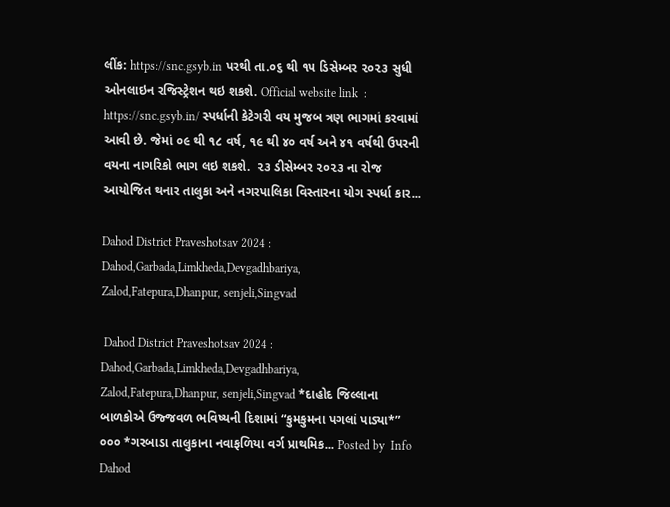લીંક: https://snc.gsyb.in પરથી તા.૦૬ થી ૧૫ ડિસેમ્બર ૨૦૨૩ સુધી ઓનલાઇન રજિસ્ટ્રેશન થઇ શકશે. Official website link  :  https://snc.gsyb.in/ સ્પર્ધાની કેટેગરી વય મુજબ ત્રણ ભાગમાં કરવામાં આવી છે. જેમાં ૦૯ થી ૧૮ વર્ષ, ૧૯ થી ૪૦ વર્ષ અને ૪૧ વર્ષથી ઉપરની વયના નાગરિકો ભાગ લઇ શકશે.  ૨૩ ડીસેમ્બર ૨૦૨૩ ના રોજ આયોજિત થનાર તાલુકા અને નગરપાલિકા વિસ્તારના યોગ સ્પર્ધા કાર...

Dahod District Praveshotsav 2024 : Dahod,Garbada,Limkheda,Devgadhbariya, Zalod,Fatepura,Dhanpur, senjeli,Singvad

 Dahod District Praveshotsav 2024 : Dahod,Garbada,Limkheda,Devgadhbariya, Zalod,Fatepura,Dhanpur, senjeli,Singvad *દાહોદ જિલ્લાના બાળકોએ ઉજ્જવળ ભવિષ્યની દિશામાં “કુમકુમના પગલાં પાડ્યા*” ૦૦૦ *ગરબાડા તાલુકાના નવાફળિયા વર્ગ પ્રાથમિક... Posted by  Info Dahod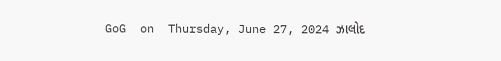GoG  on  Thursday, June 27, 2024 ઝાલોદ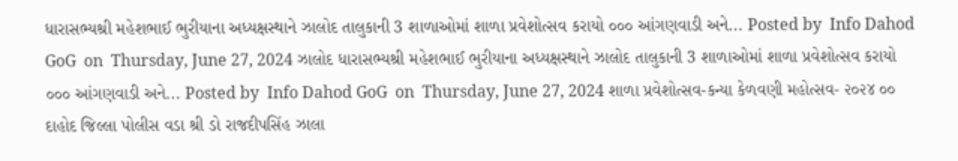ધારાસભ્યશ્રી મહેશભાઈ ભુરીયાના અધ્યક્ષસ્થાને ઝાલોદ તાલુકાની 3 શાળાઓમાં શાળા પ્રવેશોત્સવ કરાયો ૦૦૦ આંગણવાડી અને... Posted by  Info Dahod GoG  on  Thursday, June 27, 2024 ઝાલોદ ધારાસભ્યશ્રી મહેશભાઈ ભુરીયાના અધ્યક્ષસ્થાને ઝાલોદ તાલુકાની 3 શાળાઓમાં શાળા પ્રવેશોત્સવ કરાયો ૦૦૦ આંગણવાડી અને... Posted by  Info Dahod GoG  on  Thursday, June 27, 2024 શાળા પ્રવેશોત્સવ-કન્યા કેળવણી મહોત્સવ- ૨૦૨૪ ૦૦ દાહોદ જિલ્લા પોલીસ વડા શ્રી ડો રાજદીપસિંહ ઝાલા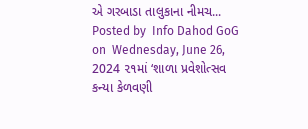એ ગરબાડા તાલુકાના નીમચ... Posted by  Info Dahod GoG  on  Wednesday, June 26, 2024 ૨૧માં ‘શાળા પ્રવેશોત્સવ કન્યા કેળવણી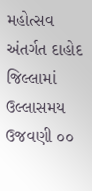મહોત્સવ અંતર્ગત દાહોદ જિલ્લામાં ઉલ્લાસમય ઉજવણી ૦૦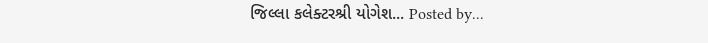જિલ્લા કલેક્ટરશ્રી યોગેશ... Posted by...